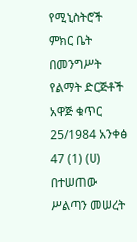የሚኒስትሮች ምክር ቤት በመንግሥት የልማት ድርጅቶች አዋጅ ቁጥር 25/1984 አንቀፅ 47 (1) (ሀ) በተሠጠው ሥልጣን መሠረት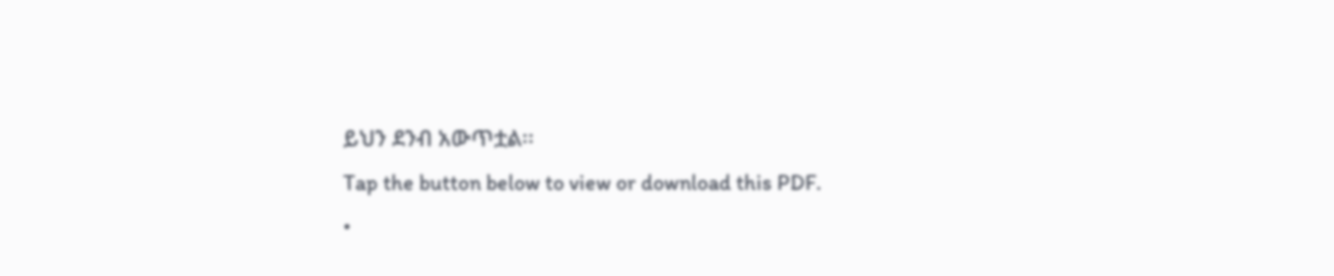ይህን ደንብ አውጥቷል፡፡
Tap the button below to view or download this PDF.
•